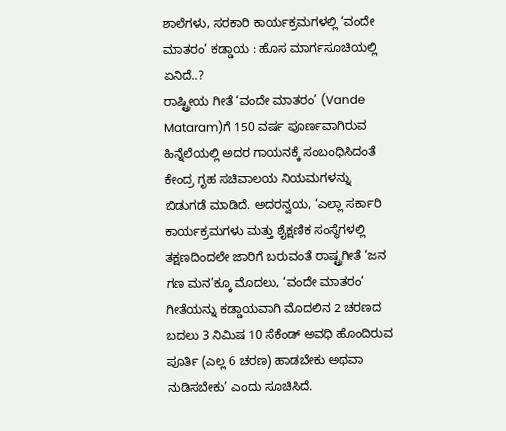ಶಾಲೆಗಳು, ಸರಕಾರಿ ಕಾರ್ಯಕ್ರಮಗಳಲ್ಲಿ ‘ವಂದೇ ಮಾತರಂ’ ಕಡ್ಡಾಯ : ಹೊಸ ಮಾರ್ಗಸೂಚಿಯಲ್ಲಿ ಏನಿದೆ..?
ರಾಷ್ಟ್ರೀಯ ಗೀತೆ ‘ವಂದೇ ಮಾತರಂ’ (Vande Mataram)ಗೆ 150 ವರ್ಷ ಪೂರ್ಣವಾಗಿರುವ ಹಿನ್ನೆಲೆಯಲ್ಲಿ ಅದರ ಗಾಯನಕ್ಕೆ ಸಂಬಂಧಿಸಿದಂತೆ ಕೇಂದ್ರ ಗೃಹ ಸಚಿವಾಲಯ ನಿಯಮಗಳನ್ನು ಬಿಡುಗಡೆ ಮಾಡಿದೆ. ಅದರನ್ವಯ, ‘ಎಲ್ಲಾ ಸರ್ಕಾರಿ ಕಾರ್ಯಕ್ರಮಗಳು ಮತ್ತು ಶೈಕ್ಷಣಿಕ ಸಂಸ್ಥೆಗಳಲ್ಲಿ ತಕ್ಷಣದಿಂದಲೇ ಜಾರಿಗೆ ಬರುವಂತೆ ರಾಷ್ಟ್ರಗೀತೆ ‘ಜನ ಗಣ ಮನ’ಕ್ಕೂ ಮೊದಲು, ‘ವಂದೇ ಮಾತರಂ’ ಗೀತೆಯನ್ನು ಕಡ್ಡಾಯವಾಗಿ ಮೊದಲಿನ 2 ಚರಣದ ಬದಲು 3 ನಿಮಿಷ 10 ಸೆಕೆಂಡ್ ಅವಧಿ ಹೊಂದಿರುವ ಪೂರ್ತಿ (ಎಲ್ಲ 6 ಚರಣ) ಹಾಡಬೇಕು ಅಥವಾ ನುಡಿಸಬೇಕು’ ಎಂದು ಸೂಚಿಸಿದೆ.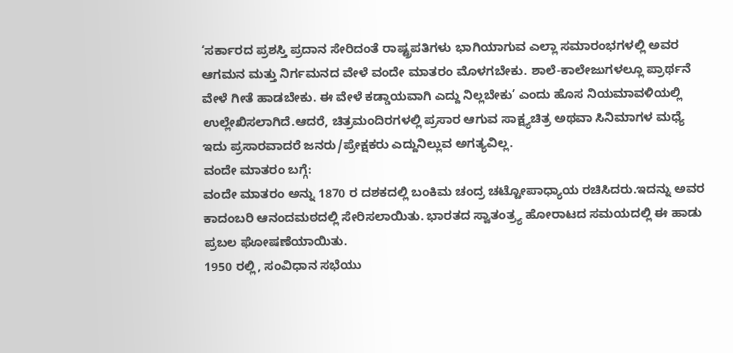‘ಸರ್ಕಾರದ ಪ್ರಶಸ್ತಿ ಪ್ರದಾನ ಸೇರಿದಂತೆ ರಾಷ್ಟ್ರಪತಿಗಳು ಭಾಗಿಯಾಗುವ ಎಲ್ಲಾ ಸಮಾರಂಭಗಳಲ್ಲಿ ಅವರ ಆಗಮನ ಮತ್ತು ನಿರ್ಗಮನದ ವೇಳೆ ವಂದೇ ಮಾತರಂ ಮೊಳಗಬೇಕು. ಶಾಲೆ-ಕಾಲೇಜುಗಳಲ್ಲೂ ಪ್ರಾರ್ಥನೆ ವೇಳೆ ಗೀತೆ ಹಾಡಬೇಕು. ಈ ವೇಳೆ ಕಡ್ಡಾಯವಾಗಿ ಎದ್ದು ನಿಲ್ಲಬೇಕು’ ಎಂದು ಹೊಸ ನಿಯಮಾವಳಿಯಲ್ಲಿ ಉಲ್ಲೇಖಿಸಲಾಗಿದೆ.ಆದರೆ, ಚಿತ್ರಮಂದಿರಗಳಲ್ಲಿ ಪ್ರಸಾರ ಆಗುವ ಸಾಕ್ಷ್ಯಚಿತ್ರ ಅಥವಾ ಸಿನಿಮಾಗಳ ಮಧ್ಯೆ ಇದು ಪ್ರಸಾರವಾದರೆ ಜನರು/ಪ್ರೇಕ್ಷಕರು ಎದ್ದುನಿಲ್ಲುವ ಅಗತ್ಯವಿಲ್ಲ.
ವಂದೇ ಮಾತರಂ ಬಗ್ಗೆ:
ವಂದೇ ಮಾತರಂ ಅನ್ನು 1870 ರ ದಶಕದಲ್ಲಿ ಬಂಕಿಮ ಚಂದ್ರ ಚಟ್ಟೋಪಾಧ್ಯಾಯ ರಚಿಸಿದರು.ಇದನ್ನು ಅವರ ಕಾದಂಬರಿ ಆನಂದಮಠದಲ್ಲಿ ಸೇರಿಸಲಾಯಿತು. ಭಾರತದ ಸ್ವಾತಂತ್ರ್ಯ ಹೋರಾಟದ ಸಮಯದಲ್ಲಿ ಈ ಹಾಡು ಪ್ರಬಲ ಘೋಷಣೆಯಾಯಿತು.
1950 ರಲ್ಲಿ, ಸಂವಿಧಾನ ಸಭೆಯು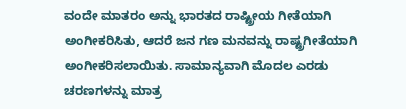ವಂದೇ ಮಾತರಂ ಅನ್ನು ಭಾರತದ ರಾಷ್ಟ್ರೀಯ ಗೀತೆಯಾಗಿ ಅಂಗೀಕರಿಸಿತು, ಆದರೆ ಜನ ಗಣ ಮನವನ್ನು ರಾಷ್ಟ್ರಗೀತೆಯಾಗಿ ಅಂಗೀಕರಿಸಲಾಯಿತು. ಸಾಮಾನ್ಯವಾಗಿ ಮೊದಲ ಎರಡು ಚರಣಗಳನ್ನು ಮಾತ್ರ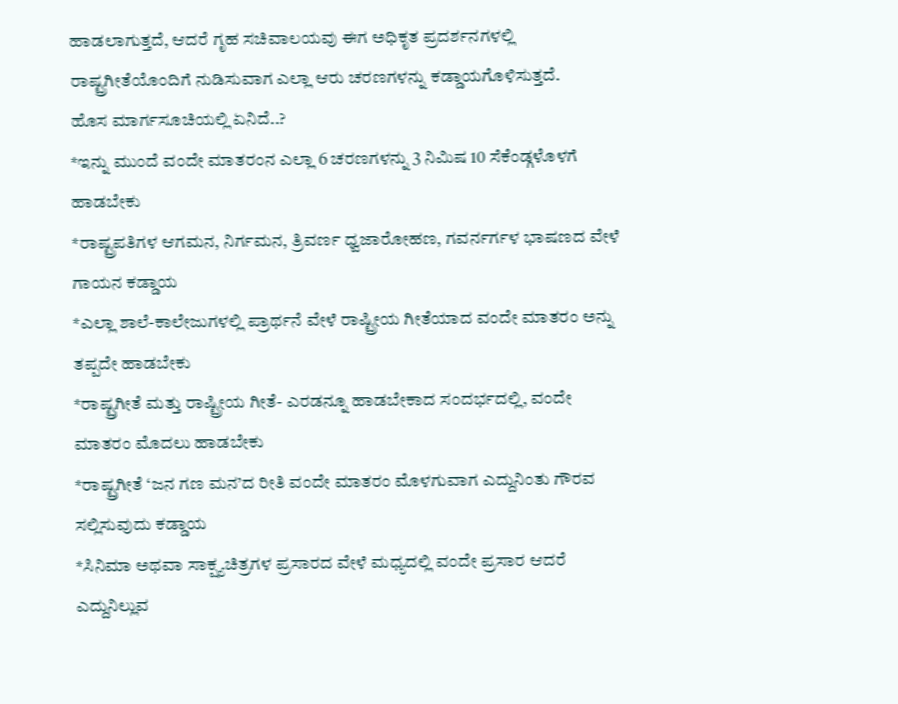ಹಾಡಲಾಗುತ್ತದೆ, ಆದರೆ ಗೃಹ ಸಚಿವಾಲಯವು ಈಗ ಅಧಿಕೃತ ಪ್ರದರ್ಶನಗಳಲ್ಲಿ ರಾಷ್ಟ್ರಗೀತೆಯೊಂದಿಗೆ ನುಡಿಸುವಾಗ ಎಲ್ಲಾ ಆರು ಚರಣಗಳನ್ನು ಕಡ್ಡಾಯಗೊಳಿಸುತ್ತದೆ.
ಹೊಸ ಮಾರ್ಗಸೂಚಿಯಲ್ಲಿ ಏನಿದೆ..?
*ಇನ್ನು ಮುಂದೆ ವಂದೇ ಮಾತರಂನ ಎಲ್ಲಾ 6 ಚರಣಗಳನ್ನು 3 ನಿಮಿಷ 10 ಸೆಕೆಂಡ್ಗಳೊಳಗೆ ಹಾಡಬೇಕು
*ರಾಷ್ಟ್ರಪತಿಗಳ ಆಗಮನ, ನಿರ್ಗಮನ, ತ್ರಿವರ್ಣ ಧ್ವಜಾರೋಹಣ, ಗವರ್ನರ್ಗಳ ಭಾಷಣದ ವೇಳೆ ಗಾಯನ ಕಡ್ಡಾಯ
*ಎಲ್ಲಾ ಶಾಲೆ-ಕಾಲೇಜುಗಳಲ್ಲಿ ಪ್ರಾರ್ಥನೆ ವೇಳೆ ರಾಷ್ಟ್ರೀಯ ಗೀತೆಯಾದ ವಂದೇ ಮಾತರಂ ಅನ್ನು ತಪ್ಪದೇ ಹಾಡಬೇಕು
*ರಾಷ್ಟ್ರಗೀತೆ ಮತ್ತು ರಾಷ್ಟ್ರೀಯ ಗೀತೆ- ಎರಡನ್ನೂ ಹಾಡಬೇಕಾದ ಸಂದರ್ಭದಲ್ಲಿ, ವಂದೇ ಮಾತರಂ ಮೊದಲು ಹಾಡಬೇಕು
*ರಾಷ್ಟ್ರಗೀತೆ ‘ಜನ ಗಣ ಮನ’ದ ರೀತಿ ವಂದೇ ಮಾತರಂ ಮೊಳಗುವಾಗ ಎದ್ದುನಿಂತು ಗೌರವ ಸಲ್ಲಿಸುವುದು ಕಡ್ಡಾಯ
*ಸಿನಿಮಾ ಅಥವಾ ಸಾಕ್ಷ್ಯಚಿತ್ರಗಳ ಪ್ರಸಾರದ ವೇಳೆ ಮಧ್ಯದಲ್ಲಿ ವಂದೇ ಪ್ರಸಾರ ಆದರೆ ಎದ್ದುನಿಲ್ಲುವ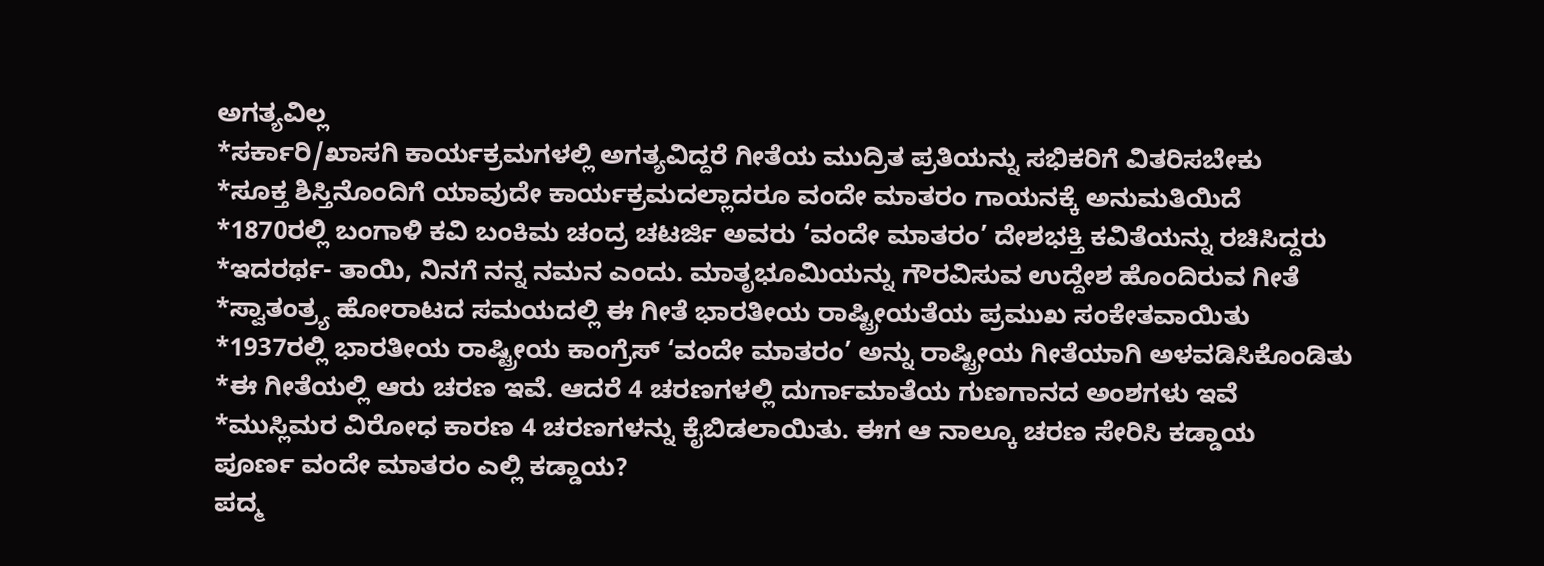ಅಗತ್ಯವಿಲ್ಲ
*ಸರ್ಕಾರಿ/ಖಾಸಗಿ ಕಾರ್ಯಕ್ರಮಗಳಲ್ಲಿ ಅಗತ್ಯವಿದ್ದರೆ ಗೀತೆಯ ಮುದ್ರಿತ ಪ್ರತಿಯನ್ನು ಸಭಿಕರಿಗೆ ವಿತರಿಸಬೇಕು
*ಸೂಕ್ತ ಶಿಸ್ತಿನೊಂದಿಗೆ ಯಾವುದೇ ಕಾರ್ಯಕ್ರಮದಲ್ಲಾದರೂ ವಂದೇ ಮಾತರಂ ಗಾಯನಕ್ಕೆ ಅನುಮತಿಯಿದೆ
*1870ರಲ್ಲಿ ಬಂಗಾಳಿ ಕವಿ ಬಂಕಿಮ ಚಂದ್ರ ಚಟರ್ಜಿ ಅವರು ‘ವಂದೇ ಮಾತರಂ’ ದೇಶಭಕ್ತಿ ಕವಿತೆಯನ್ನು ರಚಿಸಿದ್ದರು
*ಇದರರ್ಥ- ತಾಯಿ, ನಿನಗೆ ನನ್ನ ನಮನ ಎಂದು. ಮಾತೃಭೂಮಿಯನ್ನು ಗೌರವಿಸುವ ಉದ್ದೇಶ ಹೊಂದಿರುವ ಗೀತೆ
*ಸ್ವಾತಂತ್ರ್ಯ ಹೋರಾಟದ ಸಮಯದಲ್ಲಿ ಈ ಗೀತೆ ಭಾರತೀಯ ರಾಷ್ಟ್ರೀಯತೆಯ ಪ್ರಮುಖ ಸಂಕೇತವಾಯಿತು
*1937ರಲ್ಲಿ ಭಾರತೀಯ ರಾಷ್ಟ್ರೀಯ ಕಾಂಗ್ರೆಸ್ ‘ವಂದೇ ಮಾತರಂ’ ಅನ್ನು ರಾಷ್ಟ್ರೀಯ ಗೀತೆಯಾಗಿ ಅಳವಡಿಸಿಕೊಂಡಿತು
*ಈ ಗೀತೆಯಲ್ಲಿ ಆರು ಚರಣ ಇವೆ. ಆದರೆ 4 ಚರಣಗಳಲ್ಲಿ ದುರ್ಗಾಮಾತೆಯ ಗುಣಗಾನದ ಅಂಶಗಳು ಇವೆ
*ಮುಸ್ಲಿಮರ ವಿರೋಧ ಕಾರಣ 4 ಚರಣಗಳನ್ನು ಕೈಬಿಡಲಾಯಿತು. ಈಗ ಆ ನಾಲ್ಕೂ ಚರಣ ಸೇರಿಸಿ ಕಡ್ಡಾಯ
ಪೂರ್ಣ ವಂದೇ ಮಾತರಂ ಎಲ್ಲಿ ಕಡ್ಡಾಯ?
ಪದ್ಮ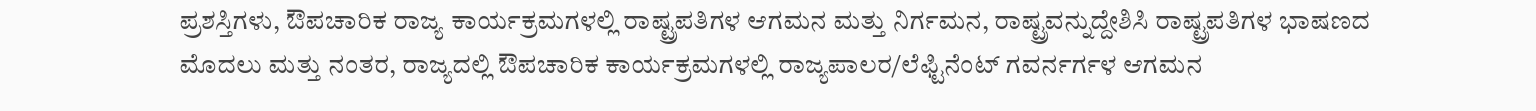ಪ್ರಶಸ್ತಿಗಳು, ಔಪಚಾರಿಕ ರಾಜ್ಯ ಕಾರ್ಯಕ್ರಮಗಳಲ್ಲಿ ರಾಷ್ಟ್ರಪತಿಗಳ ಆಗಮನ ಮತ್ತು ನಿರ್ಗಮನ, ರಾಷ್ಟ್ರವನ್ನುದ್ದೇಶಿಸಿ ರಾಷ್ಟ್ರಪತಿಗಳ ಭಾಷಣದ ಮೊದಲು ಮತ್ತು ನಂತರ, ರಾಜ್ಯದಲ್ಲಿ ಔಪಚಾರಿಕ ಕಾರ್ಯಕ್ರಮಗಳಲ್ಲಿ ರಾಜ್ಯಪಾಲರ/ಲೆಫ್ಟಿನೆಂಟ್ ಗವರ್ನರ್ಗಳ ಆಗಮನ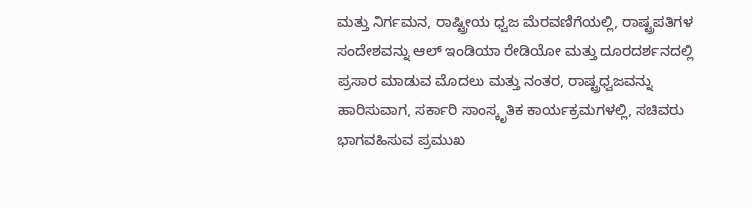ಮತ್ತು ನಿರ್ಗಮನ, ರಾಷ್ಟ್ರೀಯ ಧ್ವಜ ಮೆರವಣಿಗೆಯಲ್ಲಿ, ರಾಷ್ಟ್ರಪತಿಗಳ ಸಂದೇಶವನ್ನು ಆಲ್ ಇಂಡಿಯಾ ರೇಡಿಯೋ ಮತ್ತು ದೂರದರ್ಶನದಲ್ಲಿ ಪ್ರಸಾರ ಮಾಡುವ ಮೊದಲು ಮತ್ತು ನಂತರ, ರಾಷ್ಟ್ರಧ್ವಜವನ್ನು ಹಾರಿಸುವಾಗ, ಸರ್ಕಾರಿ ಸಾಂಸ್ಕೃತಿಕ ಕಾರ್ಯಕ್ರಮಗಳಲ್ಲಿ, ಸಚಿವರು ಭಾಗವಹಿಸುವ ಪ್ರಮುಖ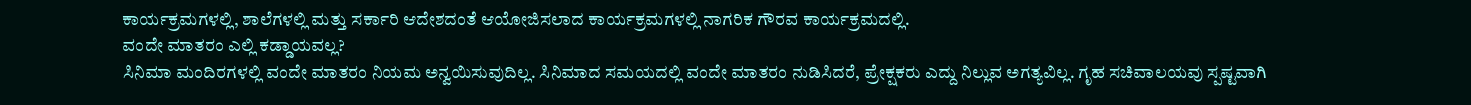ಕಾರ್ಯಕ್ರಮಗಳಲ್ಲಿ, ಶಾಲೆಗಳಲ್ಲಿ ಮತ್ತು ಸರ್ಕಾರಿ ಆದೇಶದಂತೆ ಆಯೋಜಿಸಲಾದ ಕಾರ್ಯಕ್ರಮಗಳಲ್ಲಿ ನಾಗರಿಕ ಗೌರವ ಕಾರ್ಯಕ್ರಮದಲ್ಲಿ.
ವಂದೇ ಮಾತರಂ ಎಲ್ಲಿ ಕಡ್ಡಾಯವಲ್ಲ?
ಸಿನಿಮಾ ಮಂದಿರಗಳಲ್ಲಿ ವಂದೇ ಮಾತರಂ ನಿಯಮ ಅನ್ವಯಿಸುವುದಿಲ್ಲ. ಸಿನಿಮಾದ ಸಮಯದಲ್ಲಿ ವಂದೇ ಮಾತರಂ ನುಡಿಸಿದರೆ, ಪ್ರೇಕ್ಷಕರು ಎದ್ದು ನಿಲ್ಲುವ ಅಗತ್ಯವಿಲ್ಲ. ಗೃಹ ಸಚಿವಾಲಯವು ಸ್ಪಷ್ಟವಾಗಿ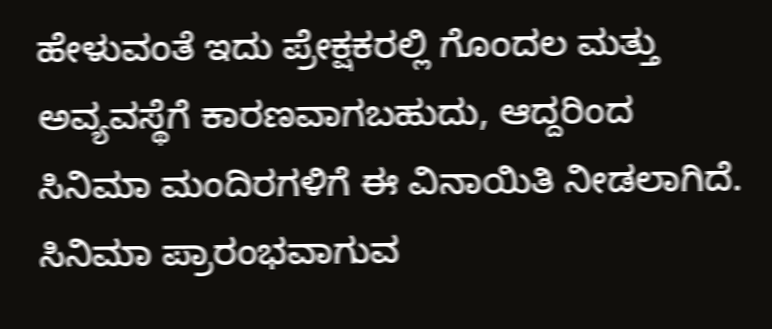ಹೇಳುವಂತೆ ಇದು ಪ್ರೇಕ್ಷಕರಲ್ಲಿ ಗೊಂದಲ ಮತ್ತು ಅವ್ಯವಸ್ಥೆಗೆ ಕಾರಣವಾಗಬಹುದು, ಆದ್ದರಿಂದ ಸಿನಿಮಾ ಮಂದಿರಗಳಿಗೆ ಈ ವಿನಾಯಿತಿ ನೀಡಲಾಗಿದೆ. ಸಿನಿಮಾ ಪ್ರಾರಂಭವಾಗುವ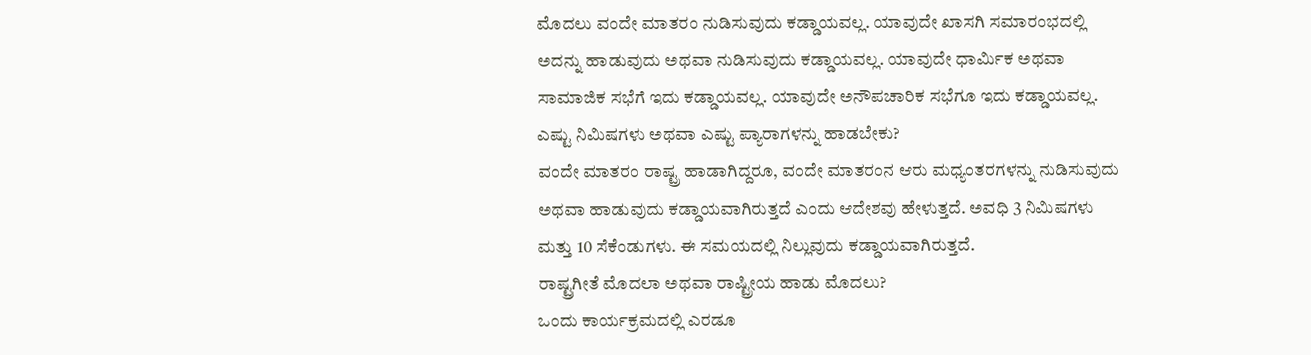ಮೊದಲು ವಂದೇ ಮಾತರಂ ನುಡಿಸುವುದು ಕಡ್ಡಾಯವಲ್ಲ. ಯಾವುದೇ ಖಾಸಗಿ ಸಮಾರಂಭದಲ್ಲಿ ಅದನ್ನು ಹಾಡುವುದು ಅಥವಾ ನುಡಿಸುವುದು ಕಡ್ಡಾಯವಲ್ಲ. ಯಾವುದೇ ಧಾರ್ಮಿಕ ಅಥವಾ ಸಾಮಾಜಿಕ ಸಭೆಗೆ ಇದು ಕಡ್ಡಾಯವಲ್ಲ. ಯಾವುದೇ ಅನೌಪಚಾರಿಕ ಸಭೆಗೂ ಇದು ಕಡ್ಡಾಯವಲ್ಲ.
ಎಷ್ಟು ನಿಮಿಷಗಳು ಅಥವಾ ಎಷ್ಟು ಪ್ಯಾರಾಗಳನ್ನು ಹಾಡಬೇಕು?
ವಂದೇ ಮಾತರಂ ರಾಷ್ಟ್ರ ಹಾಡಾಗಿದ್ದರೂ, ವಂದೇ ಮಾತರಂನ ಆರು ಮಧ್ಯಂತರಗಳನ್ನು ನುಡಿಸುವುದು ಅಥವಾ ಹಾಡುವುದು ಕಡ್ಡಾಯವಾಗಿರುತ್ತದೆ ಎಂದು ಆದೇಶವು ಹೇಳುತ್ತದೆ. ಅವಧಿ 3 ನಿಮಿಷಗಳು ಮತ್ತು 10 ಸೆಕೆಂಡುಗಳು. ಈ ಸಮಯದಲ್ಲಿ ನಿಲ್ಲುವುದು ಕಡ್ಡಾಯವಾಗಿರುತ್ತದೆ.
ರಾಷ್ಟ್ರಗೀತೆ ಮೊದಲಾ ಅಥವಾ ರಾಷ್ಟ್ರೀಯ ಹಾಡು ಮೊದಲು?
ಒಂದು ಕಾರ್ಯಕ್ರಮದಲ್ಲಿ ಎರಡೂ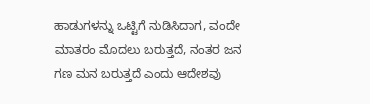ಹಾಡುಗಳನ್ನು ಒಟ್ಟಿಗೆ ನುಡಿಸಿದಾಗ, ವಂದೇ ಮಾತರಂ ಮೊದಲು ಬರುತ್ತದೆ, ನಂತರ ಜನ ಗಣ ಮನ ಬರುತ್ತದೆ ಎಂದು ಆದೇಶವು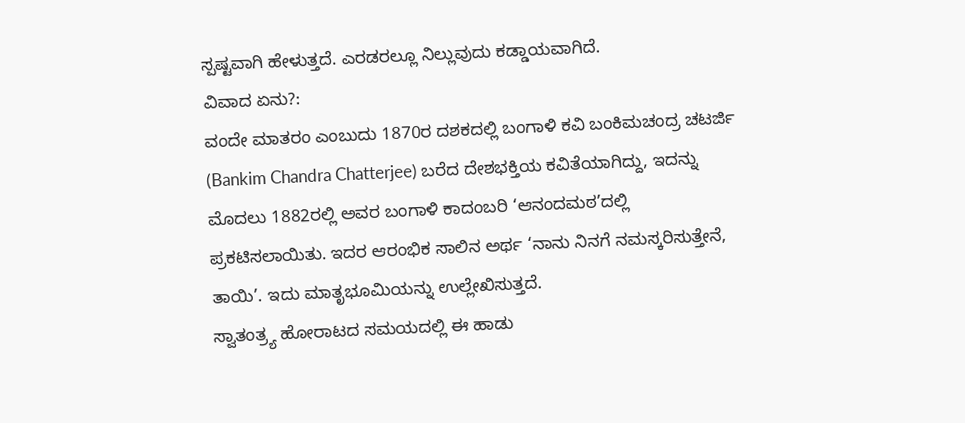ಸ್ಪಷ್ಟವಾಗಿ ಹೇಳುತ್ತದೆ. ಎರಡರಲ್ಲೂ ನಿಲ್ಲುವುದು ಕಡ್ಡಾಯವಾಗಿದೆ.
ವಿವಾದ ಏನು?:
ವಂದೇ ಮಾತರಂ ಎಂಬುದು 1870ರ ದಶಕದಲ್ಲಿ ಬಂಗಾಳಿ ಕವಿ ಬಂಕಿಮಚಂದ್ರ ಚಟರ್ಜಿ (Bankim Chandra Chatterjee) ಬರೆದ ದೇಶಭಕ್ತಿಯ ಕವಿತೆಯಾಗಿದ್ದು, ಇದನ್ನು ಮೊದಲು 1882ರಲ್ಲಿ ಅವರ ಬಂಗಾಳಿ ಕಾದಂಬರಿ ‘ಆನಂದಮಠ’ದಲ್ಲಿ ಪ್ರಕಟಿಸಲಾಯಿತು. ಇದರ ಆರಂಭಿಕ ಸಾಲಿನ ಅರ್ಥ ‘ನಾನು ನಿನಗೆ ನಮಸ್ಕರಿಸುತ್ತೇನೆ, ತಾಯಿ’. ಇದು ಮಾತೃಭೂಮಿಯನ್ನು ಉಲ್ಲೇಖಿಸುತ್ತದೆ.
ಸ್ವಾತಂತ್ರ್ಯ ಹೋರಾಟದ ಸಮಯದಲ್ಲಿ ಈ ಹಾಡು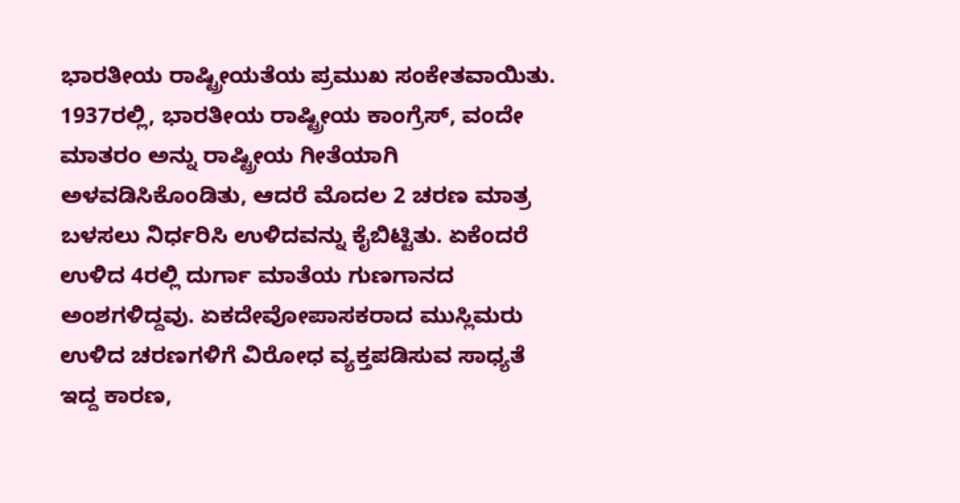ಭಾರತೀಯ ರಾಷ್ಟ್ರೀಯತೆಯ ಪ್ರಮುಖ ಸಂಕೇತವಾಯಿತು. 1937ರಲ್ಲಿ, ಭಾರತೀಯ ರಾಷ್ಟ್ರೀಯ ಕಾಂಗ್ರೆಸ್, ವಂದೇ ಮಾತರಂ ಅನ್ನು ರಾಷ್ಟ್ರೀಯ ಗೀತೆಯಾಗಿ ಅಳವಡಿಸಿಕೊಂಡಿತು, ಆದರೆ ಮೊದಲ 2 ಚರಣ ಮಾತ್ರ ಬಳಸಲು ನಿರ್ಧರಿಸಿ ಉಳಿದವನ್ನು ಕೈಬಿಟ್ಟಿತು. ಏಕೆಂದರೆ ಉಳಿದ 4ರಲ್ಲಿ ದುರ್ಗಾ ಮಾತೆಯ ಗುಣಗಾನದ ಅಂಶಗಳಿದ್ದವು. ಏಕದೇವೋಪಾಸಕರಾದ ಮುಸ್ಲಿಮರು ಉಳಿದ ಚರಣಗಳಿಗೆ ವಿರೋಧ ವ್ಯಕ್ತಪಡಿಸುವ ಸಾಧ್ಯತೆ ಇದ್ದ ಕಾರಣ,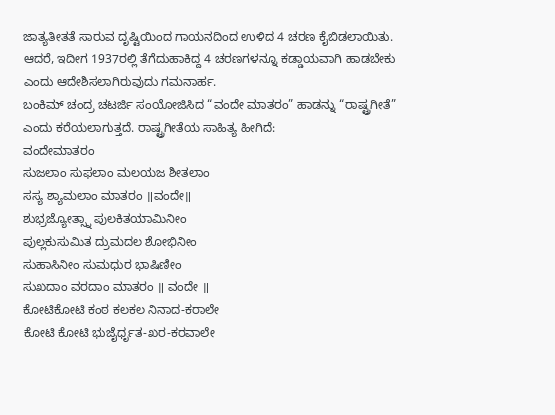ಜಾತ್ಯತೀತತೆ ಸಾರುವ ದೃಷ್ಟಿಯಿಂದ ಗಾಯನದಿಂದ ಉಳಿದ 4 ಚರಣ ಕೈಬಿಡಲಾಯಿತು. ಆದರೆ, ಇದೀಗ 1937ರಲ್ಲಿ ತೆಗೆದುಹಾಕಿದ್ದ 4 ಚರಣಗಳನ್ನೂ ಕಡ್ಡಾಯವಾಗಿ ಹಾಡಬೇಕು ಎಂದು ಆದೇಶಿಸಲಾಗಿರುವುದು ಗಮನಾರ್ಹ.
ಬಂಕಿಮ್ ಚಂದ್ರ ಚಟರ್ಜಿ ಸಂಯೋಜಿಸಿದ “ವಂದೇ ಮಾತರಂ” ಹಾಡನ್ನು “ರಾಷ್ಟ್ರಗೀತೆ” ಎಂದು ಕರೆಯಲಾಗುತ್ತದೆ. ರಾಷ್ಟ್ರಗೀತೆಯ ಸಾಹಿತ್ಯ ಹೀಗಿದೆ:
ವಂದೇಮಾತರಂ
ಸುಜಲಾಂ ಸುಫಲಾಂ ಮಲಯಜ ಶೀತಲಾಂ
ಸಸ್ಯ ಶ್ಯಾಮಲಾಂ ಮಾತರಂ ॥ವಂದೇ॥
ಶುಭ್ರಜ್ಯೋತ್ಸ್ನಾ ಪುಲಕಿತಯಾಮಿನೀಂ
ಪುಲ್ಲಕುಸುಮಿತ ದ್ರುಮದಲ ಶೋಭಿನೀಂ
ಸುಹಾಸಿನೀಂ ಸುಮಧುರ ಭಾಷಿಣೀಂ
ಸುಖದಾಂ ವರದಾಂ ಮಾತರಂ ॥ ವಂದೇ ॥
ಕೋಟಿಕೋಟಿ ಕಂಠ ಕಲಕಲ ನಿನಾದ-ಕರಾಲೇ
ಕೋಟಿ ಕೋಟಿ ಭುಜೈರ್ಧೃತ-ಖರ-ಕರವಾಲೇ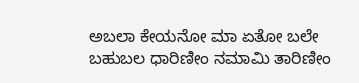ಅಬಲಾ ಕೇಯನೋ ಮಾ ಏತೋ ಬಲೇ
ಬಹುಬಲ ಧಾರಿಣೀಂ ನಮಾಮಿ ತಾರಿಣೀಂ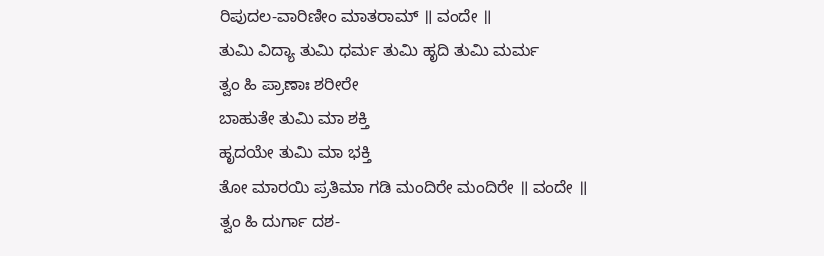ರಿಪುದಲ-ವಾರಿಣೀಂ ಮಾತರಾಮ್ ॥ ವಂದೇ ॥
ತುಮಿ ವಿದ್ಯಾ ತುಮಿ ಧರ್ಮ ತುಮಿ ಹೃದಿ ತುಮಿ ಮರ್ಮ
ತ್ವಂ ಹಿ ಪ್ರಾಣಾಃ ಶರೀರೇ
ಬಾಹುತೇ ತುಮಿ ಮಾ ಶಕ್ತಿ
ಹೃದಯೇ ತುಮಿ ಮಾ ಭಕ್ತಿ
ತೋ ಮಾರಯಿ ಪ್ರತಿಮಾ ಗಡಿ ಮಂದಿರೇ ಮಂದಿರೇ ॥ ವಂದೇ ॥
ತ್ವಂ ಹಿ ದುರ್ಗಾ ದಶ-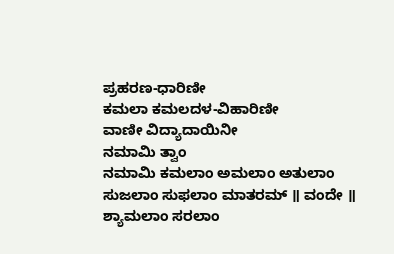ಪ್ರಹರಣ-ಧಾರಿಣೀ
ಕಮಲಾ ಕಮಲದಳ-ವಿಹಾರಿಣೀ
ವಾಣೀ ವಿದ್ಯಾದಾಯಿನೀ
ನಮಾಮಿ ತ್ವಾಂ
ನಮಾಮಿ ಕಮಲಾಂ ಅಮಲಾಂ ಅತುಲಾಂ
ಸುಜಲಾಂ ಸುಫಲಾಂ ಮಾತರಮ್ ॥ ವಂದೇ ॥
ಶ್ಯಾಮಲಾಂ ಸರಲಾಂ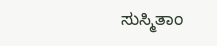ಸುಸ್ಮಿತಾಂ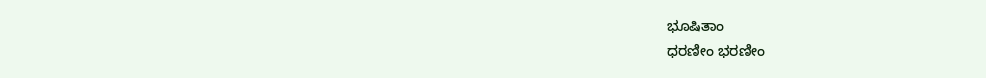ಭೂಷಿತಾಂ
ಧರಣೀಂ ಭರಣೀಂ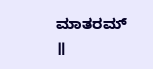ಮಾತರಮ್ ॥